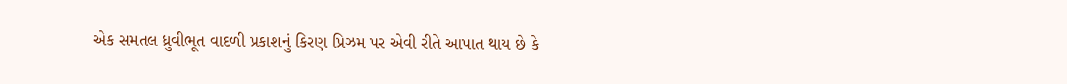એક સમતલ ધ્રુવીભૂત વાદળી પ્રકાશનું કિરણ પ્રિઝમ પર એવી રીતે આપાત થાય છે કે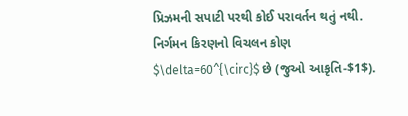પ્રિઝમની સપાટી પરથી કોઈ પરાવર્તન થતું નથી. નિર્ગમન કિરણનો વિચલન કોણ $\delta=60^{\circ}$ છે (જુઓ આકૃતિ-$1$).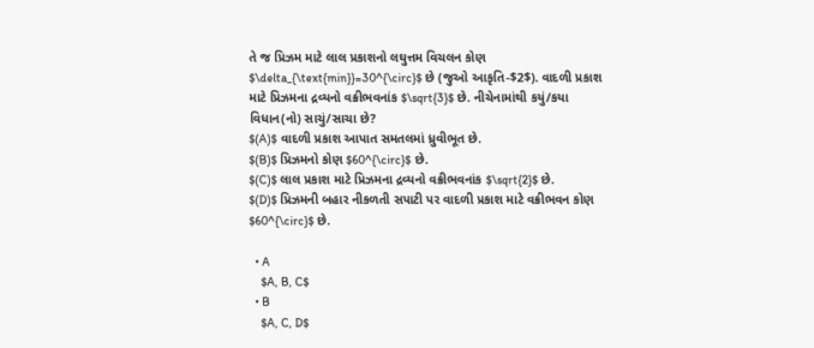તે જ પ્રિઝમ માટે લાલ પ્રકાશનો લઘુત્તમ વિચલન કોણ $\delta_{\text{min}}=30^{\circ}$ છે (જુઓ આકૃતિ-$2$). વાદળી પ્રકાશ માટે પ્રિઝમના દ્રવ્યનો વક્રીભવનાંક $\sqrt{3}$ છે. નીચેનામાંથી કયું/કયા વિધાન(નો) સાચું/સાચા છે?
$(A)$ વાદળી પ્રકાશ આપાત સમતલમાં ધ્રુવીભૂત છે.
$(B)$ પ્રિઝમનો કોણ $60^{\circ}$ છે.
$(C)$ લાલ પ્રકાશ માટે પ્રિઝમના દ્રવ્યનો વક્રીભવનાંક $\sqrt{2}$ છે.
$(D)$ પ્રિઝમની બહાર નીકળતી સપાટી પર વાદળી પ્રકાશ માટે વક્રીભવન કોણ $60^{\circ}$ છે.

  • A
    $A, B, C$
  • B
    $A, C, D$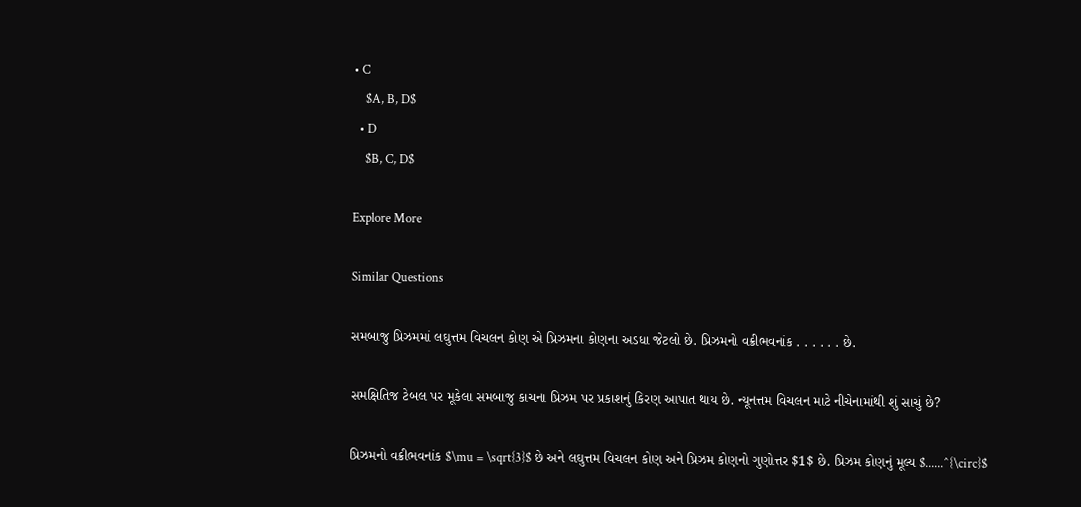• C
    $A, B, D$
  • D
    $B, C, D$

Explore More

Similar Questions

સમબાજુ પ્રિઝમમાં લઘુત્તમ વિચલન કોણ એ પ્રિઝમના કોણના અડધા જેટલો છે. પ્રિઝમનો વક્રીભવનાંક . . . . . . છે.

સમક્ષિતિજ ટેબલ પર મૂકેલા સમબાજુ કાચના પ્રિઝમ પર પ્રકાશનું કિરણ આપાત થાય છે. ન્યૂનત્તમ વિચલન માટે નીચેનામાંથી શું સાચું છે?

પ્રિઝમનો વક્રીભવનાંક $\mu = \sqrt{3}$ છે અને લઘુત્તમ વિચલન કોણ અને પ્રિઝમ કોણનો ગુણોત્તર $1$ છે. પ્રિઝમ કોણનું મૂલ્ય $......^{\circ}$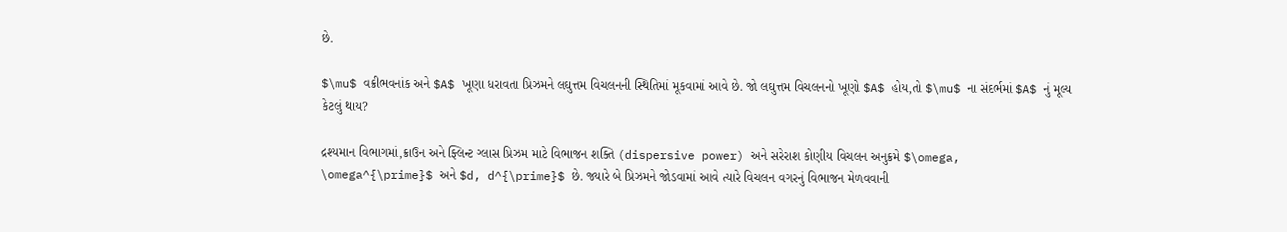છે.

$\mu$ વક્રીભવનાંક અને $A$ ખૂણા ધરાવતા પ્રિઝમને લઘુત્તમ વિચલનની સ્થિતિમાં મૂકવામાં આવે છે. જો લઘુત્તમ વિચલનનો ખૂણો $A$ હોય,તો $\mu$ ના સંદર્ભમાં $A$ નું મૂલ્ય કેટલું થાય?

દ્રશ્યમાન વિભાગમાં,ક્રાઉન અને ફ્લિન્ટ ગ્લાસ પ્રિઝમ માટે વિભાજન શક્તિ (dispersive power) અને સરેરાશ કોણીય વિચલન અનુક્રમે $\omega, \omega^{\prime}$ અને $d, d^{\prime}$ છે. જ્યારે બે પ્રિઝમને જોડવામાં આવે ત્યારે વિચલન વગરનું વિભાજન મેળવવાની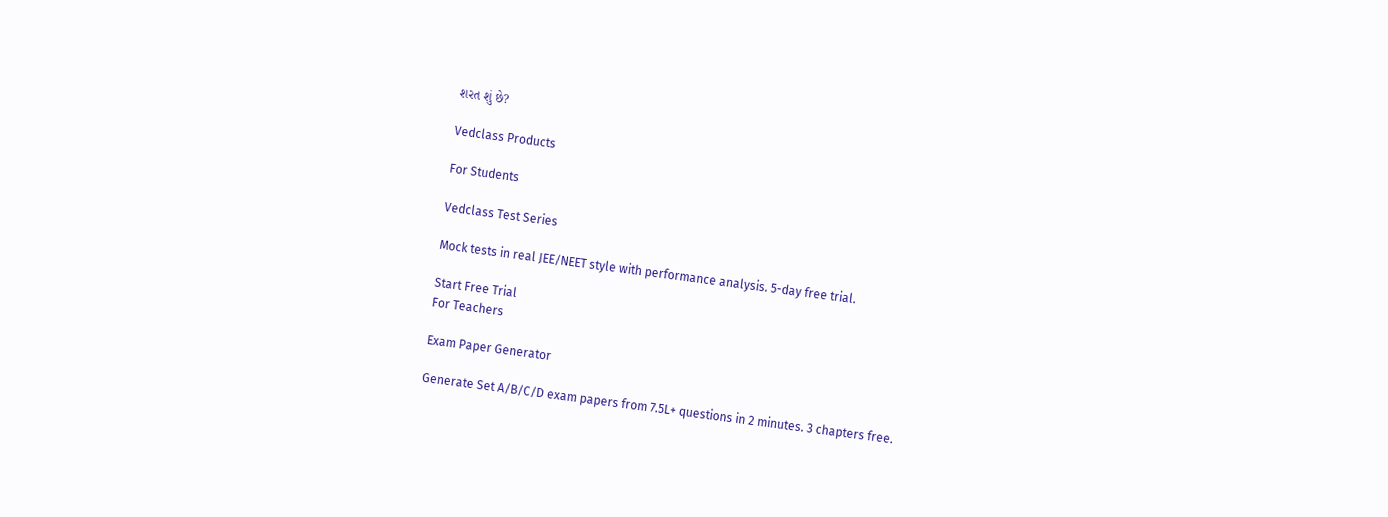શરત શું છે?

Vedclass Products

For Students

Vedclass Test Series

Mock tests in real JEE/NEET style with performance analysis. 5-day free trial.

Start Free Trial
For Teachers

Exam Paper Generator

Generate Set A/B/C/D exam papers from 7.5L+ questions in 2 minutes. 3 chapters free.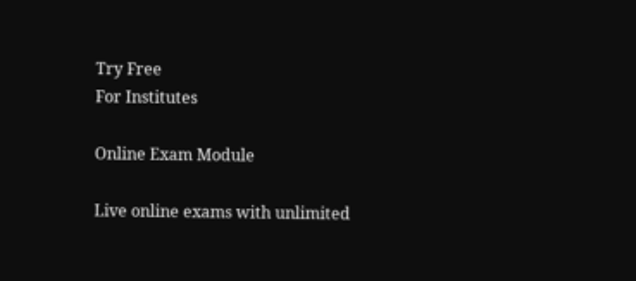Try Free
For Institutes

Online Exam Module

Live online exams with unlimited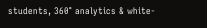students, 360° analytics & white-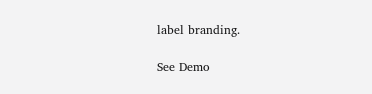label branding.

See Demo